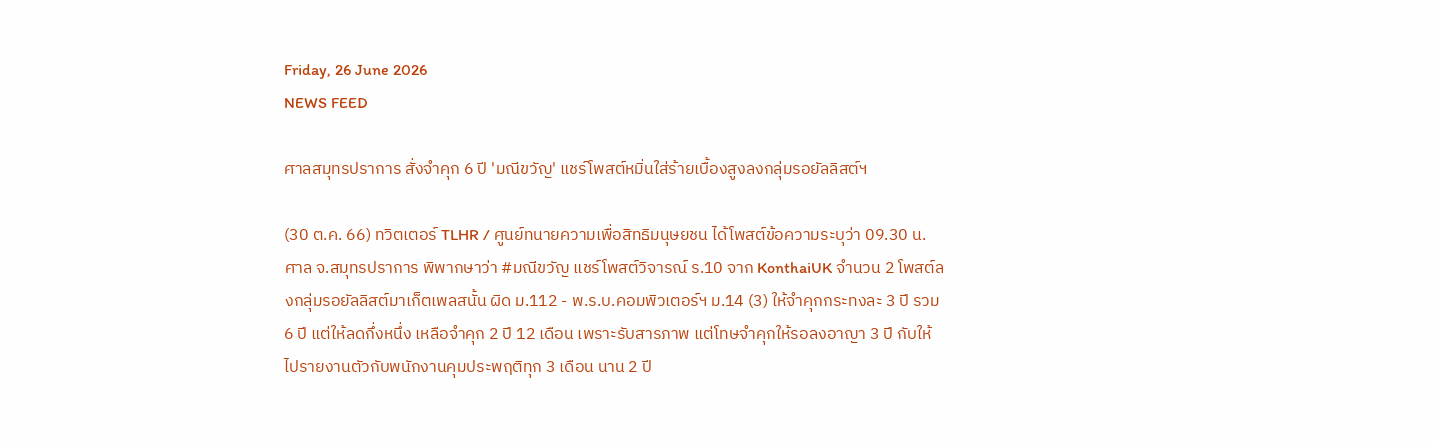Friday, 26 June 2026
NEWS FEED

ศาลสมุทรปราการ สั่งจำคุก 6 ปี 'มณีขวัญ' แชร์โพสต์หมิ่นใส่ร้ายเบื้องสูงลงกลุ่มรอยัลลิสต์ฯ

(30 ต.ค. 66) ทวิตเตอร์ TLHR / ศูนย์ทนายความเพื่อสิทธิมนุษยชน ได้โพสต์ข้อความระบุว่า 09.30 น. ศาล จ.สมุทรปราการ พิพากษาว่า #มณีขวัญ แชร์โพสต์วิจารณ์ ร.10 จาก KonthaiUK จำนวน 2 โพสต์ลงกลุ่มรอยัลลิสต์มาเก็ตเพลสนั้น ผิด ม.112 - พ.ร.บ.คอมพิวเตอร์ฯ ม.14 (3) ให้จำคุกกระทงละ 3 ปี รวม 6 ปี แต่ให้ลดกึ่งหนึ่ง เหลือจำคุก 2 ปี 12 เดือน เพราะรับสารภาพ แต่โทษจำคุกให้รอลงอาญา 3 ปี กับให้ไปรายงานตัวกับพนักงานคุมประพฤติทุก 3 เดือน นาน 2 ปี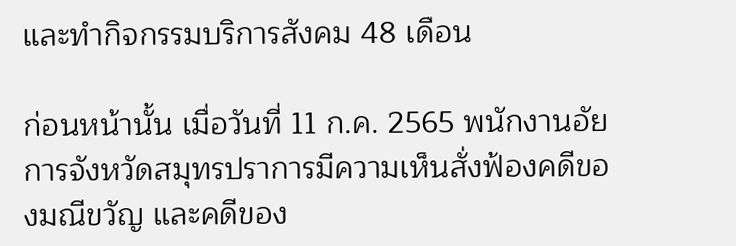และทำกิจกรรมบริการสังคม 48 เดือน

ก่อนหน้านั้น เมื่อวันที่ 11 ก.ค. 2565 พนักงานอัยการจังหวัดสมุทรปราการมีความเห็นสั่งฟ้องคดีของมณีขวัญ และคดีของ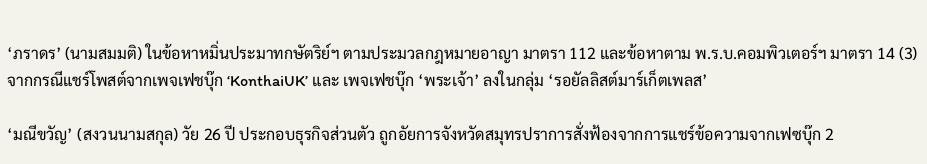‘ภราดร’ (นามสมมติ) ในข้อหาหมิ่นประมาทกษัตริย์ฯ ตามประมวลกฎหมายอาญา มาตรา 112 และข้อหาตาม พ.ร.บ.คอมพิวเตอร์ฯ มาตรา 14 (3) จากกรณีแชร์โพสต์จากเพจเฟชบุ๊ก ‘KonthaiUK’ และ เพจเฟชบุ๊ก ‘พระเจ้า’ ลงในกลุ่ม ‘รอยัลลิสต์มาร์เก็ตเพลส’

‘มณีขวัญ’ (สงวนนามสกุล) วัย 26 ปี ประกอบธุรกิจส่วนตัว ถูกอัยการจังหวัดสมุทรปราการสั่งฟ้องจากการแชร์ข้อความจากเฟซบุ๊ก 2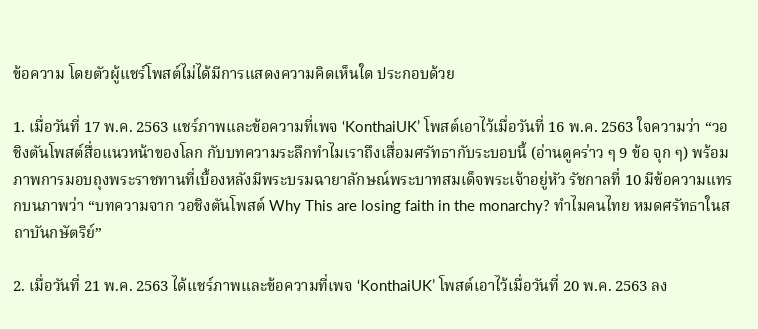ข้อความ โดยตัวผู้แชร์โพสต์ไม่ได้มีการแสดงความคิดเห็นใด ประกอบด้วย

1. เมื่อวันที่ 17 พ.ค. 2563 แชร์ภาพและข้อความที่เพจ ‘KonthaiUK’ โพสต์เอาไว้เมื่อวันที่ 16 พ.ค. 2563 ใจความว่า “วอชิงตันโพสต์สื่อแนวหน้าของโลก กับบทความระลึกทําไมเราถึงเสื่อมศรัทธากับระบอบนี้ (อ่านดูคร่าว ๆ 9 ข้อ จุก ๆ) พร้อมภาพการมอบถุงพระราชทานที่เบื้องหลังมีพระบรมฉายาลักษณ์พระบาทสมเด็จพระเจ้าอยู่หัว รัชกาลที่ 10 มีข้อความแทรกบนภาพว่า “บทความจาก วอชิงตันโพสต์ Why This are losing faith in the monarchy? ทําไมคนไทย หมดศรัทธาในสถาบันกษัตริย์”

2. เมื่อวันที่ 21 พ.ค. 2563 ได้แชร์ภาพและข้อความที่เพจ ‘KonthaiUK’ โพสต์เอาไว้เมื่อวันที่ 20 พ.ค. 2563 ลง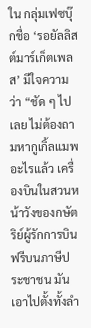ใน กลุ่มเฟซบุ๊กชื่อ ‘รอยัลลิสต์มาร์เก็ตเพลส’ มีใจความว่า “ชัด ๆ ไปเลย ไม่ต้องถามหากูเกิ้ลแมพอะไรแล้ว เครื่องบินในสวนหน้าวังของกษัตริย์ผู้รักการบินฟรีบนภาษีประชาชน มันเอาไปตั้งทั้งลํา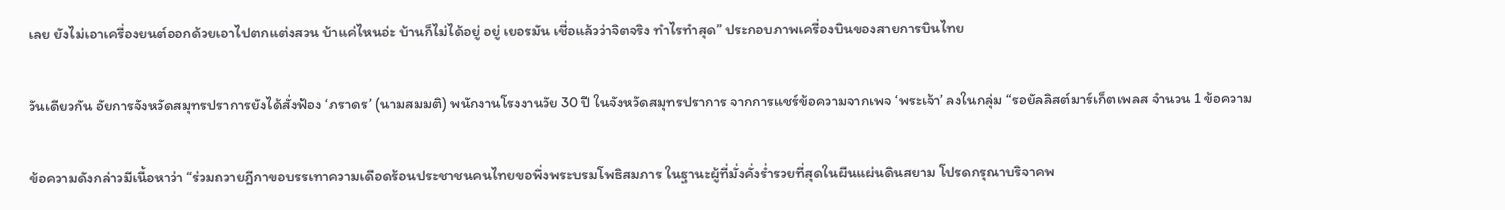เลย ยังไม่เอาเครื่องยนต์ออกด้วยเอาไปตกแต่งสวน บ้าแค่ไหนอ่ะ บ้านก็ไม่ได้อยู่ อยู่ เยอรมัน เชื่อแล้วว่าจิตจริง ทําไรทําสุด” ประกอบภาพเครื่องบินของสายการบินไทย

วันเดียวกัน อัยการจังหวัดสมุทรปราการยังได้สั่งฟ้อง ‘ภราดร’ (นามสมมติ) พนักงานโรงงานวัย 30 ปี ในจังหวัดสมุทรปราการ จากการแชร์ข้อความจากเพจ ‘พระเจ้า’ ลงในกลุ่ม “รอยัลลิสต์มาร์เก็ตเพลส จำนวน 1 ข้อความ

ข้อความดังกล่าวมีเนื้อหาว่า “ร่วมถวายฎีกาขอบรรเทาความเดือดร้อนประชาชนคนไทยขอพึ่งพระบรมโพธิสมภาร ในฐานะผู้ที่มั่งคั่งร่ำรวยที่สุดในผืนแผ่นดินสยาม โปรดกรุณาบริจาคพ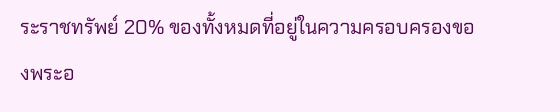ระราชทรัพย์ 20% ของทั้งหมดที่อยู่ในความครอบครองของพระอ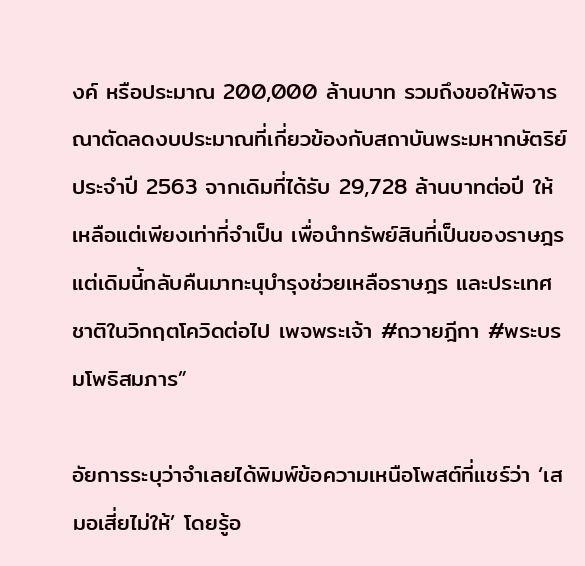งค์ หรือประมาณ 200,000 ล้านบาท รวมถึงขอให้พิจารณาตัดลดงบประมาณที่เกี่ยวข้องกับสถาบันพระมหากษัตริย์ประจําปี 2563 จากเดิมที่ได้รับ 29,728 ล้านบาทต่อปี ให้เหลือแต่เพียงเท่าที่จําเป็น เพื่อนําทรัพย์สินที่เป็นของราษฎรแต่เดิมนี้กลับคืนมาทะนุบํารุงช่วยเหลือราษฎร และประเทศชาติในวิกฤตโควิดต่อไป เพจพระเจ้า #ถวายฎีกา #พระบรมโพธิสมภาร”

อัยการระบุว่าจำเลยได้พิมพ์ข้อความเหนือโพสต์ที่แชร์ว่า ‘เสมอเสี่ยไม่ให้’ โดยรู้อ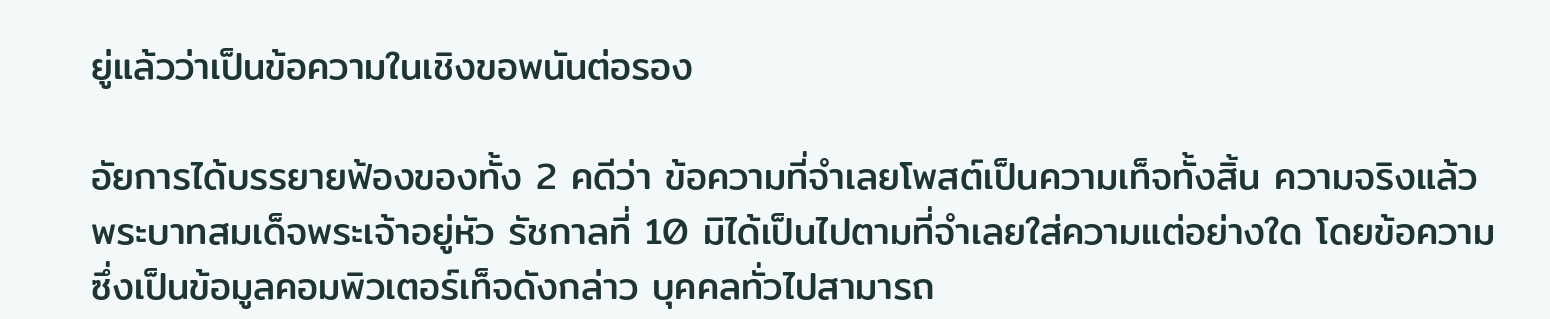ยู่แล้วว่าเป็นข้อความในเชิงขอพนันต่อรอง

อัยการได้บรรยายฟ้องของทั้ง 2 คดีว่า ข้อความที่จำเลยโพสต์เป็นความเท็จทั้งสิ้น ความจริงแล้ว พระบาทสมเด็จพระเจ้าอยู่หัว รัชกาลที่ 10 มิได้เป็นไปตามที่จําเลยใส่ความแต่อย่างใด โดยข้อความซึ่งเป็นข้อมูลคอมพิวเตอร์เท็จดังกล่าว บุคคลทั่วไปสามารถ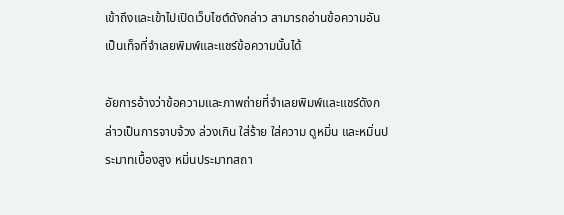เข้าถึงและเข้าไปเปิดเว็บไซต์ดังกล่าว สามารถอ่านข้อความอันเป็นเท็จที่จําเลยพิมพ์และแชร์ข้อความนั้นได้

อัยการอ้างว่าข้อความและภาพถ่ายที่จําเลยพิมพ์และแชร์ดังกล่าวเป็นการจาบจ้วง ล่วงเกิน ใส่ร้าย ใส่ความ ดูหมิ่น และหมิ่นประมาทเบื้องสูง หมิ่นประมาทสถา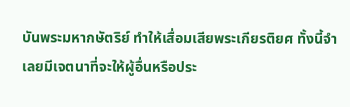บันพระมหากษัตริย์ ทําให้เสื่อมเสียพระเกียรติยศ ทั้งนี้จําเลยมีเจตนาที่จะให้ผู้อื่นหรือประ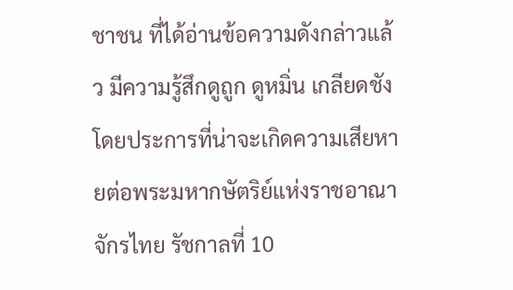ชาชน ที่ได้อ่านข้อความดังกล่าวแล้ว มีความรู้สึกดูถูก ดูหมิ่น เกลียดชัง โดยประการที่น่าจะเกิดความเสียหายต่อพระมหากษัตริย์แห่งราชอาณาจักรไทย รัชกาลที่ 10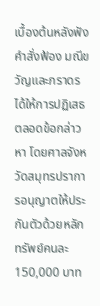เบื้องต้นหลังฟังคำสั่งฟ้อง มณีขวัญและภราดรได้ให้การปฏิเสธตลอดข้อกล่าวหา โดยศาลจังหวัดสมุทรปราการอนุญาตให้ประกันตัวด้วยหลักทรัพย์คนละ 150,000 บาท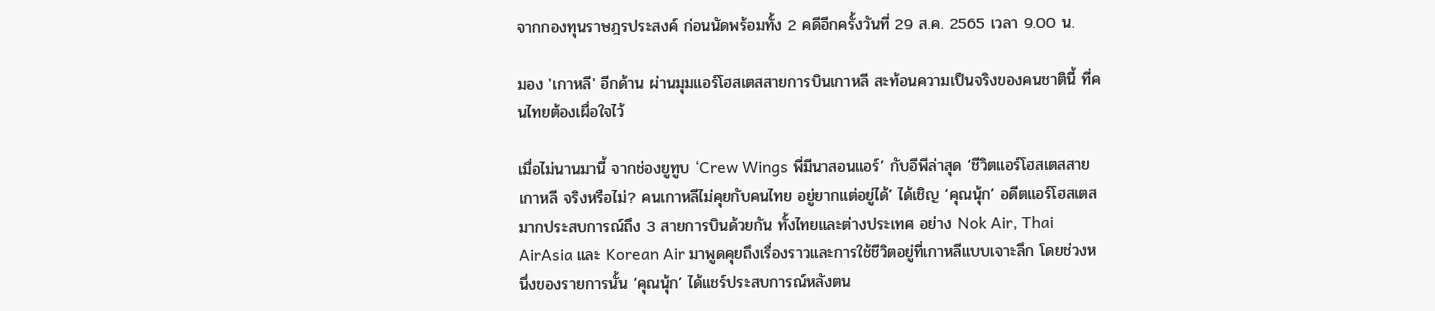จากกองทุนราษฎรประสงค์ ก่อนนัดพร้อมทั้ง 2 คดีอีกครั้งวันที่ 29 ส.ค. 2565 เวลา 9.00 น.

มอง 'เกาหลี' อีกด้าน ผ่านมุมแอร์โฮสเตสสายการบินเกาหลี สะท้อนความเป็นจริงของคนชาตินี้ ที่คนไทยต้องเผื่อใจไว้

เมื่อไม่นานมานี้ จากช่องยูทูบ ‘Crew Wings พี่มีนาสอนแอร์’ กับอีพีล่าสุด ‘ชีวิตแอร์โฮสเตสสายเกาหลี จริงหรือไม่? คนเกาหลีไม่คุยกับคนไทย อยู่ยากแต่อยู่ได้’ ได้เชิญ ‘คุณนุ้ก’ อดีตแอร์โฮสเตสมากประสบการณ์ถึง 3 สายการบินด้วยกัน ทั้งไทยและต่างประเทศ อย่าง Nok Air, Thai AirAsia และ Korean Air มาพูดคุยถึงเรื่องราวและการใช้ชีวิตอยู่ที่เกาหลีแบบเจาะลึก โดยช่วงหนึ่งของรายการนั้น ‘คุณนุ้ก’ ได้แชร์ประสบการณ์หลังตน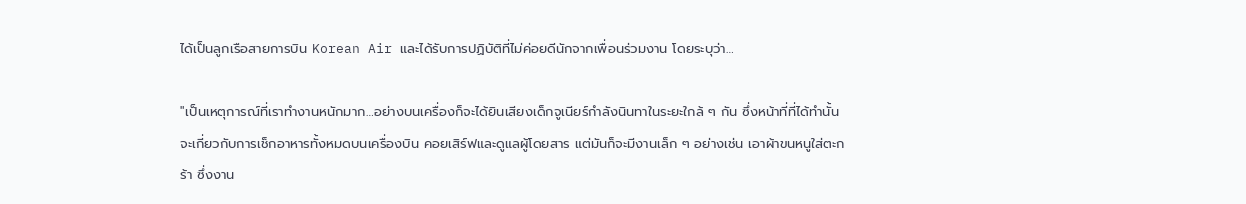ได้เป็นลูกเรือสายการบิน Korean Air และได้รับการปฏิบัติที่ไม่ค่อยดีนักจากเพื่อนร่วมงาน โดยระบุว่า…

"เป็นเหตุการณ์ที่เราทำงานหนักมาก…อย่างบนเครื่องก็จะได้ยินเสียงเด็กจูเนียร์กำลังนินทาในระยะใกล้ ๆ กัน ซึ่งหน้าที่ที่ได้ทำนั้นจะเกี่ยวกับการเช็กอาหารทั้งหมดบนเครื่องบิน คอยเสิร์ฟและดูแลผู้โดยสาร แต่มันก็จะมีงานเล็ก ๆ อย่างเช่น เอาผ้าขนหนูใส่ตะกร้า ซึ่งงาน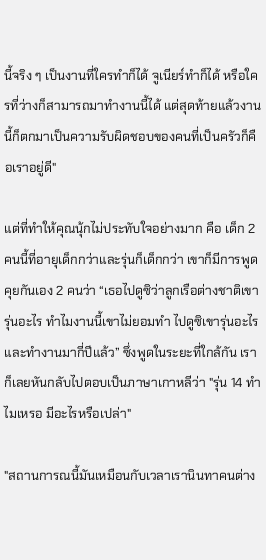นี้จริง ๆ เป็นงานที่ใครทำก็ได้ จูเนียร์ทำก็ได้ หรือใครที่ว่างก็สามารถมาทำงานนี้ได้ แต่สุดท้ายแล้วงานนี้ก็ตกมาเป็นความรับผิดชอบของคนที่เป็นครัวก็คือเราอยู่ดี"

แต่ที่ทำให้คุณนุ้กไม่ประทับใจอย่างมาก คือ เด็ก 2 คนนี้ที่อายุเด็กกว่าและรุ่นก็เด็กกว่า เขาก็มีการพูดคุยกันเอง 2 คนว่า “เธอไปดูซิว่าลูกเรือต่างชาติเขารุ่นอะไร ทำไมงานนี้เขาไม่ยอมทำ ไปดูซิเขารุ่นอะไร และทำงานมากี่ปีแล้ว” ซึ่งพูดในระยะที่ใกล้กัน เราก็เลยหันกลับไปตอบเป็นภาษาเกาหลีว่า "รุ่น 14 ทำไมเหรอ มีอะไรหรือเปล่า"

"สถานการณนี้มันเหมือนกับเวลาเรานินทาคนต่าง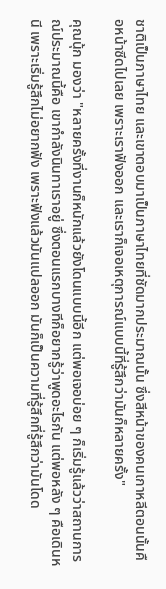ชาติเป็นภาษาไทย และเขาตอบมาเป็นภาษาไทยที่ชัดมากประมาณนั้น ซึ่งสีหน้าของคนเกาหลีตอนนั้นคือหน้าซีดไปเลย เพราะเราฟังออก และเราก็เจอเหตุการณ์แบบนี้ที่รู้สึกว่ามันก็หลายครั้ง"

คุณนุ้ก มองว่า "หลายครั้งที่งานก็หนักแล้วยังโดนแบบนี้อีก แต่พอเจอบ่อย ๆ ก็เริ่มรู้แล้วว่าสถานการณ์ประมาณนี้คือ เขากำลังนินทาเราอยู่ ซึ่งตอนแรกบางทีก็อยากรู้ว่าพูดอะไรกัน แต่พอหลัง ๆ คือเดินหนี เพราะเริ่มรู้สึกไม่อยากฟัง เพราะฟังแล้วมันแปลออก มันก็เป็นความที่รู้สึกที่รู้สึกว่ามันโดด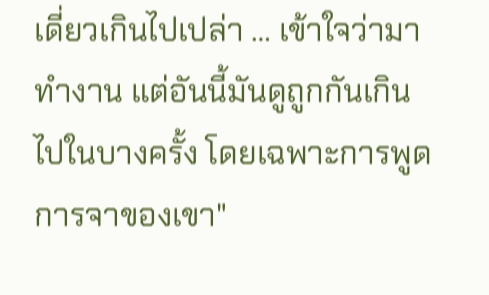เดี่ยวเกินไปเปล่า … เข้าใจว่ามาทำงาน แต่อันนี้มันดูถูกกันเกินไปในบางครั้ง โดยเฉพาะการพูดการจาของเขา"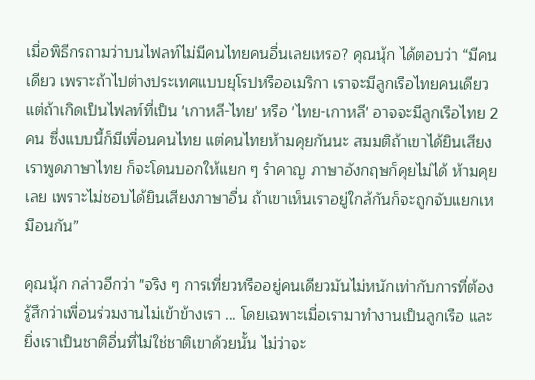เมื่อพิธีกรถามว่าบนไฟลท์ไม่มีคนไทยคนอื่นเลยเหรอ? คุณนุ้ก ได้ตอบว่า “มีคนเดียว เพราะถ้าไปต่างประเทศแบบยุโรปหรืออเมริกา เราจะมีลูกเรือไทยคนเดียว แต่ถ้าเกิดเป็นไฟลท์ที่เป็น 'เกาหลี-ไทย' หรือ 'ไทย-เกาหลี' อาจจะมีลูกเรือไทย 2 คน ซึ่งแบบนี้ก็มีเพื่อนคนไทย แต่คนไทยห้ามคุยกันนะ สมมติถ้าเขาได้ยินเสียงเราพูดภาษาไทย ก็จะโดนบอกให้แยก ๆ รำคาญ ภาษาอังกฤษก็คุยไม่ได้ ห้ามคุยเลย เพราะไม่ชอบได้ยินเสียงภาษาอื่น ถ้าเขาเห็นเราอยู่ใกล้กันก็จะถูกจับแยกเหมือนกัน”

คุณนุ้ก กล่าวอีกว่า "จริง ๆ การเที่ยวหรืออยู่คนเดียวมันไม่หนักเท่ากับการที่ต้องรู้สึกว่าเพื่อนร่วมงานไม่เข้าข้างเรา ... โดยเฉพาะเมื่อเรามาทำงานเป็นลูกเรือ และยิ่งเราเป็นชาติอื่นที่ไม่ใช่ชาติเขาด้วยนั้น ไม่ว่าจะ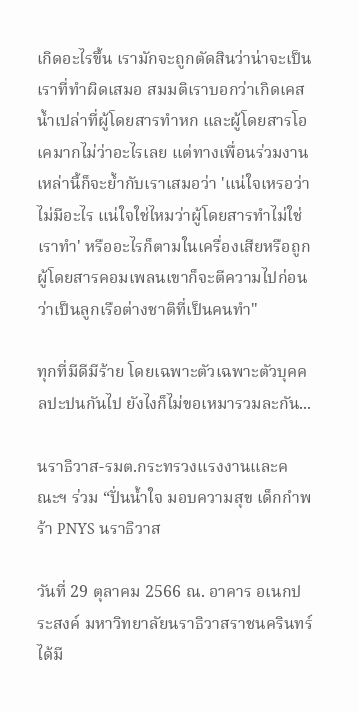เกิดอะไรขึ้น เรามักจะถูกตัดสินว่าน่าจะเป็นเราที่ทำผิดเสมอ สมมติเราบอกว่าเกิดเคสน้ำเปล่าที่ผู้โดยสารทำหก และผู้โดยสารโอเคมากไม่ว่าอะไรเลย แต่ทางเพื่อนร่วมงานเหล่านี้ก็จะย้ำกับเราเสมอว่า 'แน่ใจเหรอว่าไม่มีอะไร แน่ใจใช่ไหมว่าผู้โดยสารทำไม่ใช่เราทำ' หรืออะไรก็ตามในเครื่องเสียหรือถูกผู้โดยสารคอมเพลนเขาก็จะตีความไปก่อนว่าเป็นลูกเรือต่างชาติที่เป็นคนทำ"

ทุกที่มีดีมีร้าย โดยเฉพาะตัวเฉพาะตัวบุคคลปะปนกันไป ยังไงก็ไม่ขอเหมารวมละกัน...

นราธิวาส-รมต.กระทรวงแรงงานและคณะฯ ร่วม “ปั่นน้ำใจ มอบความสุข เด็กกำพร้า PNYS นราธิวาส

วันที่ 29 ตุลาคม 2566 ณ. อาคาร อเนกประสงค์ มหาวิทยาลัยนราธิวาสราชนครินทร์ ได้มี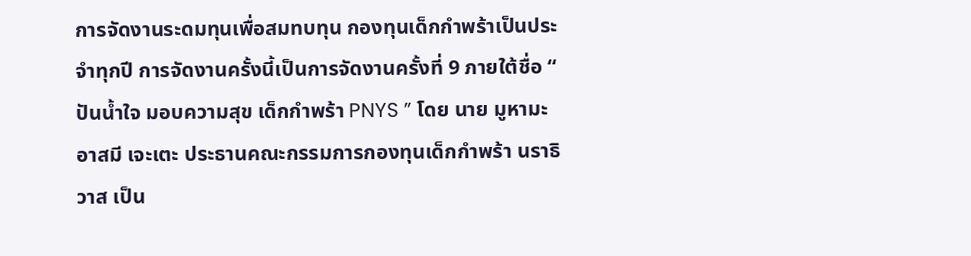การจัดงานระดมทุนเพื่อสมทบทุน กองทุนเด็กกำพร้าเป็นประจำทุกปี การจัดงานครั้งนี้เป็นการจัดงานครั้งที่ 9 ภายใต้ชื่อ “ ปันน้ำใจ มอบความสุข เด็กกำพร้า PNYS ” โดย นาย มูหามะอาสมี เจะเตะ ประธานคณะกรรมการกองทุนเด็กกำพร้า นราธิวาส เป็น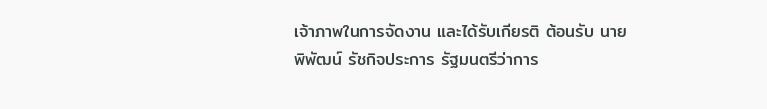เจ้าภาพในการจัดงาน และได้รับเกียรติ ต้อนรับ นายพิพัฒน์ รัชกิจประการ รัฐมนตรีว่าการ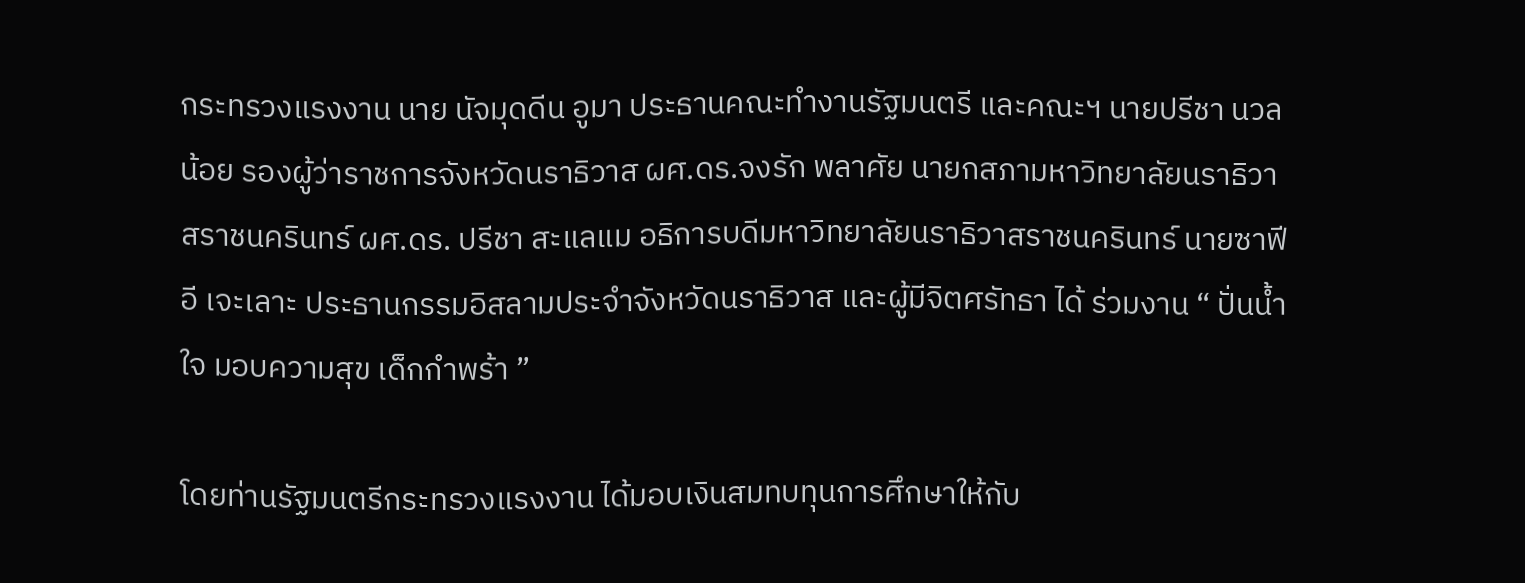กระทรวงแรงงาน นาย นัจมุดดีน อูมา ประธานคณะทำงานรัฐมนตรี และคณะฯ นายปรีชา นวลน้อย รองผู้ว่าราชการจังหวัดนราธิวาส ผศ.ดร.จงรัก พลาศัย นายกสภามหาวิทยาลัยนราธิวาสราชนครินทร์ ผศ.ดร. ปรีชา สะแลแม อธิการบดีมหาวิทยาลัยนราธิวาสราชนครินทร์ นายซาฟีอี เจะเลาะ ประธานกรรมอิสลามประจำจังหวัดนราธิวาส และผู้มีจิตศรัทธา ได้ ร่วมงาน “ ปั่นน้ำใจ มอบความสุข เด็กกำพร้า ”

โดยท่านรัฐมนตรีกระทรวงแรงงาน ได้มอบเงินสมทบทุนการศึกษาให้กับ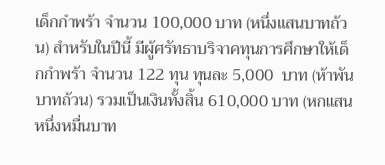เด็กกำพร้า จำนวน 100,000 บาท (หนึ่งแสนบาทถ้วน) สำหรับในปีนี้ มีผู้ศรัทธาบริจาคทุนการศึกษาให้เด็กกำพร้า จำนวน 122 ทุน ทุนละ 5,000  บาท (ห้าพันบาทถ้วน) รวมเป็นเงินทั้งสิ้น 610,000 บาท (หกแสนหนึ่งหมื่นบาท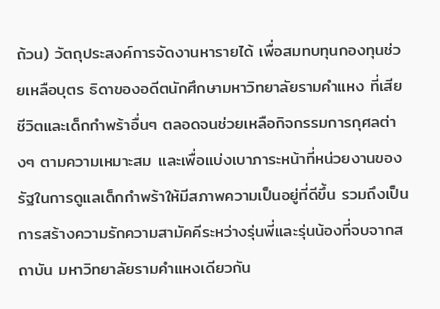ถ้วน) วัตถุประสงค์การจัดงานหารายได้ เพื่อสมทบทุนกองทุนช่วยเหลือบุตร ธิดาของอดีตนักศึกษามหาวิทยาลัยรามคำแหง ที่เสียชีวิตและเด็กกำพร้าอื่นๆ ตลอดจนช่วยเหลือกิจกรรมการกุศลต่างๆ ตามความเหมาะสม เเละเพื่อแบ่งเบาภาระหน้าที่หน่วยงานของรัฐในการดูแลเด็กกำพร้าให้มีสภาพความเป็นอยู่ที่ดีขึ้น รวมถึงเป็นการสร้างความรักความสามัคคีระหว่างรุ่นพี่และรุ่นน้องที่จบจากสถาบัน มหาวิทยาลัยรามคำแหงเดียวกัน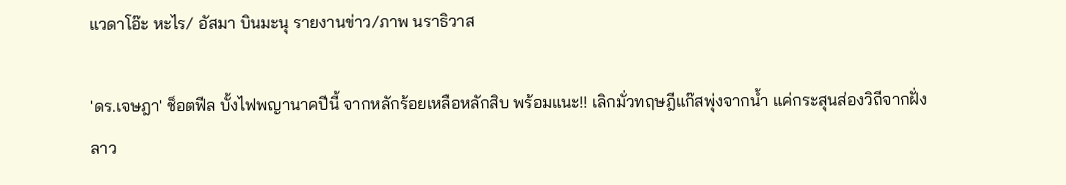แวดาโอ๊ะ หะไร/ อัสมา บินมะนุ รายงานข่าว/ภาพ นราธิวาส

'ดร.เจษฎา' ช็อตฟีล บั้งไฟพญานาคปีนี้ จากหลักร้อยเหลือหลักสิบ พร้อมแนะ!! เลิกมั่วทฤษฎีแก๊สพุ่งจากน้ำ แค่กระสุนส่องวิถีจากฝั่งลาว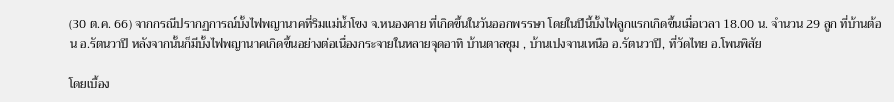(30 ต.ค. 66) จากกรณีปรากฏการณ์บั้งไฟพญานาคที่ริมแม่น้ำโขง จ.หนองคาย ที่เกิดขึ้นในวันออกพรรษา โดยในปีนี้บั้งไฟลูกแรกเกิดขึ้นเมื่อเวลา 18.00 น. จำนวน 29 ลูก ที่บ้านต้อน อ.รัตนวาปี หลังจากนั้นก็มีบั้งไฟพญานาคเกิดขึ้นอย่างต่อเนื่องกระจายในหลายจุดอาทิ บ้านตาลชุม , บ้านเปงจานเหนือ อ.รัตนวาปี, ที่วัดไทย อ.โพนพิสัย

โดยเบื้อง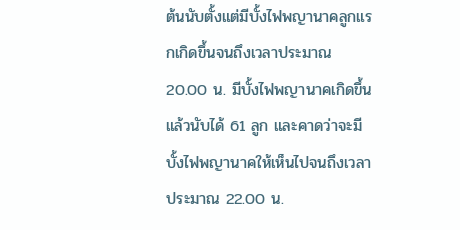ต้นนับตั้งแต่มีบั้งไฟพญานาคลูกแรกเกิดขึ้นจนถึงเวลาประมาณ 20.00 น. มีบั้งไฟพญานาคเกิดขึ้นแล้วนับได้ 61 ลูก และคาดว่าจะมีบั้งไฟพญานาคให้เห็นไปจนถึงเวลาประมาณ 22.00 น.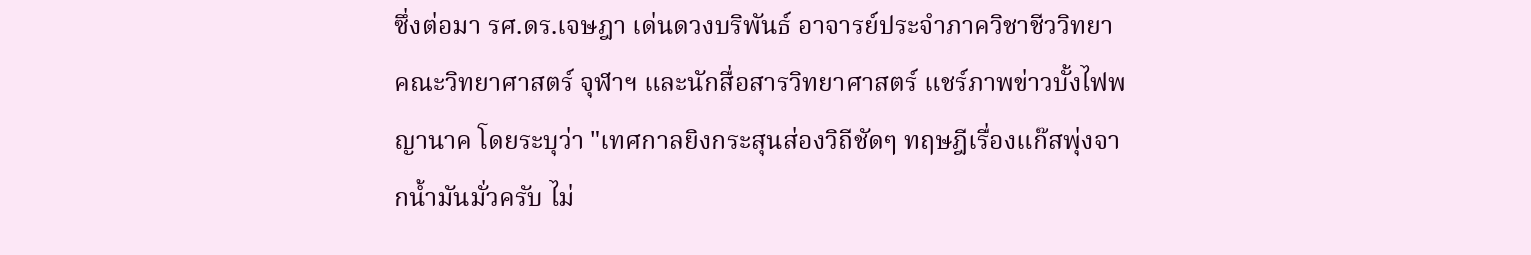ซึ่งต่อมา รศ.ดร.เจษฎา เด่นดวงบริพันธ์ อาจารย์ประจำภาควิชาชีววิทยา คณะวิทยาศาสตร์ จุฬาฯ และนักสื่อสารวิทยาศาสตร์ แชร์ภาพข่าวบั้งไฟพญานาค โดยระบุว่า "เทศกาลยิงกระสุนส่องวิถีชัดๆ ทฤษฎีเรื่องแก๊สพุ่งจากน้ำมันมั่วครับ ไม่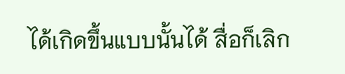ได้เกิดขึ้นแบบนั้นได้ สื่อก็เลิก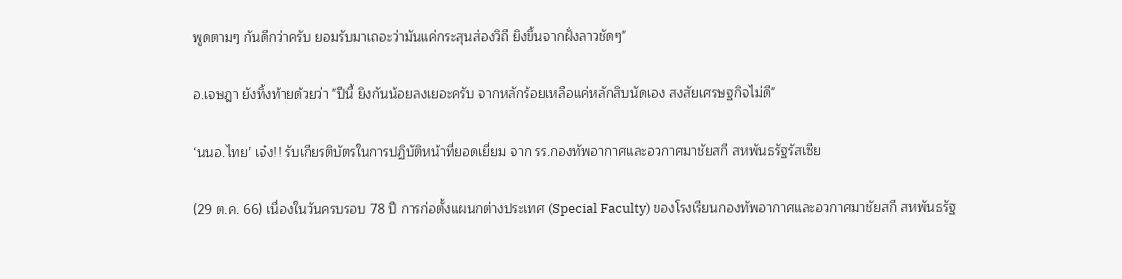พูดตามๆ กันดีกว่าครับ ยอมรับมาเถอะว่ามันแค่กระสุนส่องวิถี ยิงขึ้นจากฝั่งลาวชัดๆ"

อ.เจษฎา ยังทิ้งท้ายด้วยว่า "ปีนี้ ยิงกันน้อยลงเยอะครับ จากหลักร้อยเหลือแค่หลักสิบนัดเอง สงสัยเศรษฐกิจไม่ดี"

‘นนอ.ไทย’ เจ๋ง!! รับเกียรติบัตรในการปฏิบัติหน้าที่ยอดเยี่ยม จาก รร.กองทัพอากาศและอวกาศมาชัยสกี สหพันธรัฐรัสเซีย

(29 ต.ค. 66) เนื่องในวันครบรอบ 78 ปี การก่อตั้งแผนกต่างประเทศ (Special Faculty) ของโรงเรียนกองทัพอากาศและอวกาศมาชัยสกี สหพันธรัฐ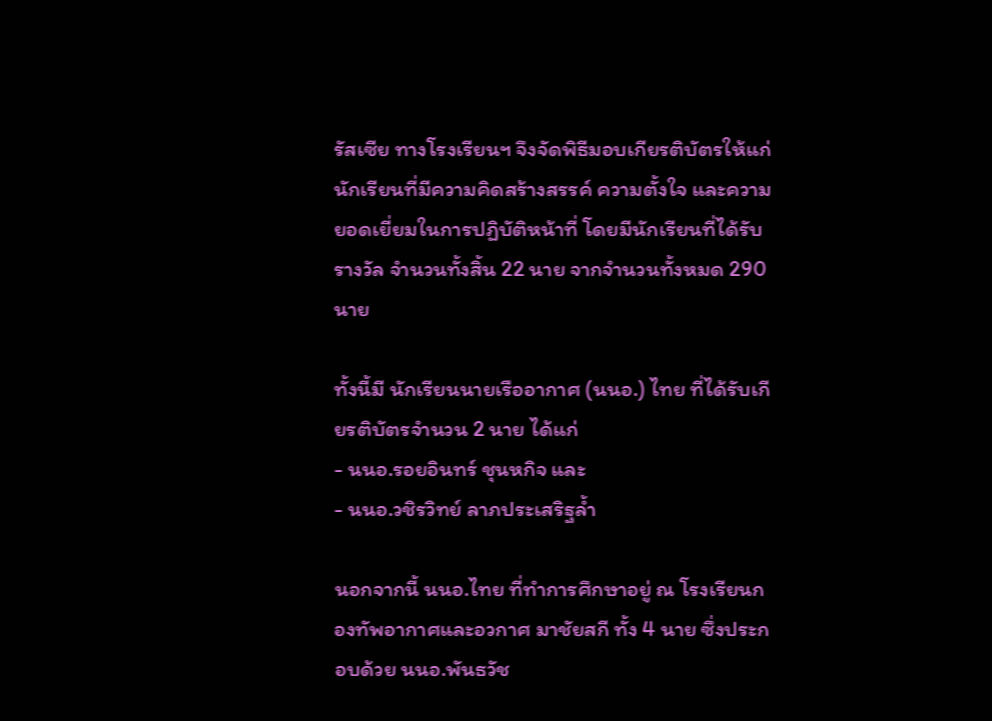รัสเซีย ทางโรงเรียนฯ จึงจัดพิธีมอบเกียรติบัตรให้แก่นักเรียนที่มีความคิดสร้างสรรค์ ความตั้งใจ และความยอดเยี่ยมในการปฏิบัติหน้าที่ โดยมีนักเรียนที่ได้รับรางวัล จำนวนทั้งสิ้น 22 นาย จากจำนวนทั้งหมด 290 นาย

ทั้งนี้มี นักเรียนนายเรืออากาศ (นนอ.) ไทย ที่ได้รับเกียรติบัตรจำนวน 2 นาย ได้แก่
- นนอ.รอยอินทร์ ชุนหกิจ และ
- นนอ.วชิรวิทย์ ลาภประเสริฐล้ำ

นอกจากนี้ นนอ.ไทย ที่ทำการศึกษาอยู่ ณ โรงเรียนกองทัพอากาศและอวกาศ มาชัยสกี ทั้ง 4 นาย ซึ่งประกอบด้วย นนอ.พันธวัช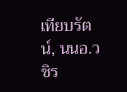เทียบรัตน์, นนอ.วชิร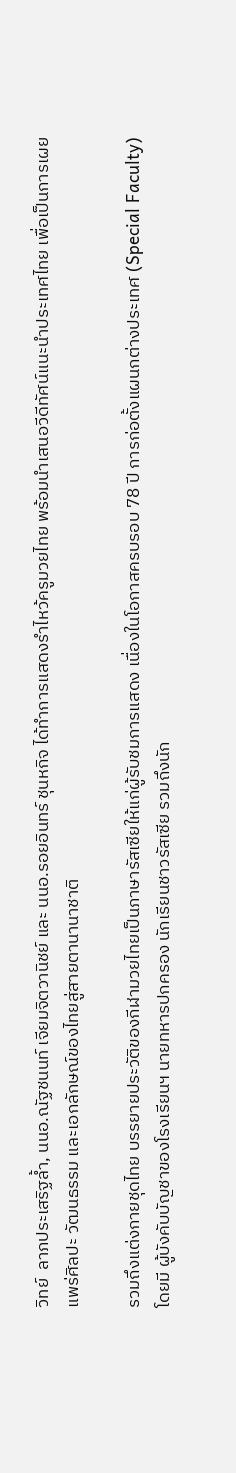วิทย์  ลาภประเสริฐล้ำ, นนอ.ณัฐชนนท์ เจียมจิตวานิชย์ และ นนอ.รอยอินทร์ ชุนหกิจ ได้ทำการแสดงรำไหว้ครูมวยไทย พร้อมนำเสนอวีดีทัศน์แนะนำประเทศไทย เพื่อเป็นการเผยแพร่ศิลปะ วัฒนธรรม และเอกลักษณ์ของไทยสู่สายตานานาชาติ

รวมถึงแต่งกายชุดไทย บรรยายประวัติของกีฬามวยไทยเป็นภาษารัสเซียให้แก่ผู้รับชมการแสดง เนื่องในโอกาสครบรอบ 78 ปี การก่อตั้งแผนกต่างประเทศ (Special Faculty) โดยมี ผู้บังคับบัญชาของโรงเรียนฯ นายทหารปกครอง นักเรียนชาวรัสเซีย รวมถึงนัก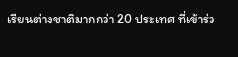เรียนต่างชาติมากกว่า 20 ประเทศ ที่เข้าร่ว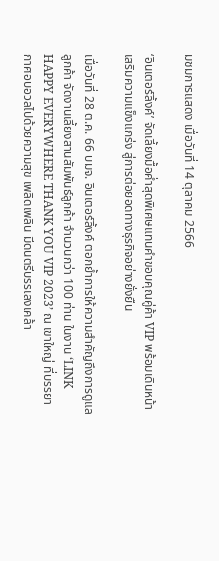มชมการแสดง เมื่อวันที่ 14 ตุลาคม 2566

‘อินเตอร์ลิ้งค์’ จัดเลี้ยงมื้อค่ำสุดพิเศษแทนคำขอบคุณคู่ค้า VIP พร้อมเดินหน้าเสริมความแข็งแกร่ง สู่การต่อยอดทางธุรกิจอย่างยั่งยืน

เมื่อวันที่ 28 ต.ค. 66 บมจ. อินเตอร์ลิ้งค์ ตอกย้ำการให้ความสำคัญถึงการดูแลลูกค้า จัดงานเลี้ยงสานสัมพันธ์ลูกค้า จำนวนกว่า 100 ท่าน ในงาน ‘LINK HAPPY EVERYWHERE THANK YOU VIP 2023’ ณ เขาใหญ่ ที่บรรยากาศอบอวลไปด้วยความสุข เพลิดเพลิน มีดนตรีบรรเลงเคล้า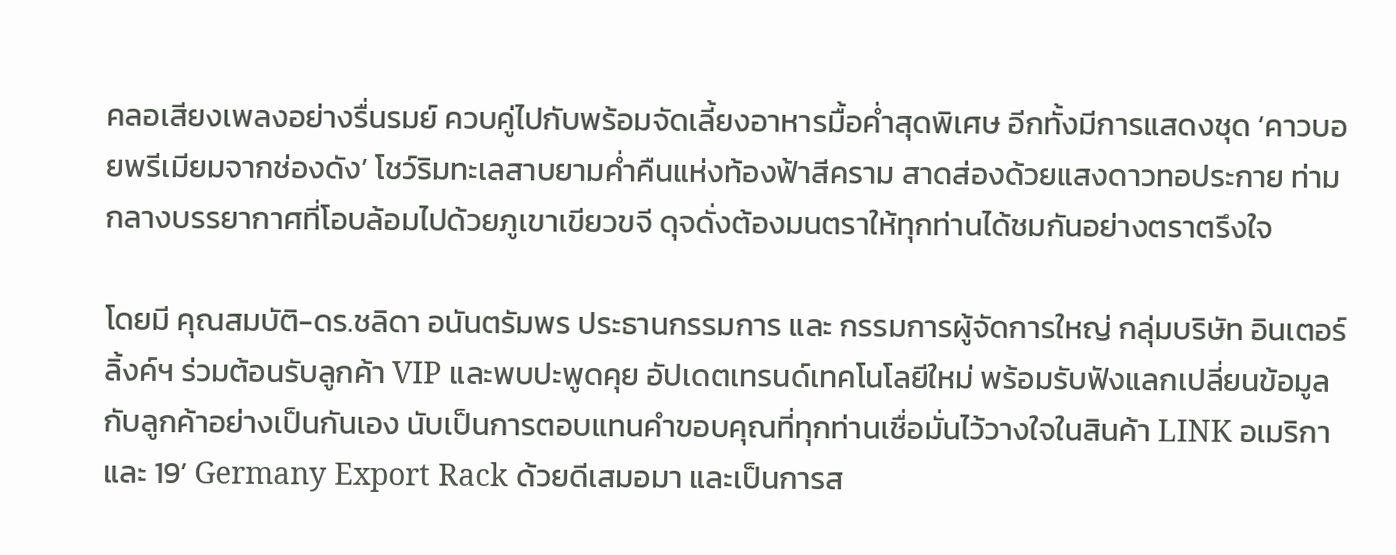คลอเสียงเพลงอย่างรื่นรมย์ ควบคู่ไปกับพร้อมจัดเลี้ยงอาหารมื้อค่ำสุดพิเศษ อีกทั้งมีการแสดงชุด ‘คาวบอยพรีเมียมจากช่องดัง’ โชว์ริมทะเลสาบยามค่ำคืนแห่งท้องฟ้าสีคราม สาดส่องด้วยแสงดาวทอประกาย ท่ามกลางบรรยากาศที่โอบล้อมไปด้วยภูเขาเขียวขจี ดุจดั่งต้องมนตราให้ทุกท่านได้ชมกันอย่างตราตรึงใจ

โดยมี คุณสมบัติ-ดร.ชลิดา อนันตรัมพร ประธานกรรมการ และ กรรมการผู้จัดการใหญ่ กลุ่มบริษัท อินเตอร์ลิ้งค์ฯ ร่วมต้อนรับลูกค้า VIP และพบปะพูดคุย อัปเดตเทรนด์เทคโนโลยีใหม่ พร้อมรับฟังแลกเปลี่ยนข้อมูลกับลูกค้าอย่างเป็นกันเอง นับเป็นการตอบแทนคำขอบคุณที่ทุกท่านเชื่อมั่นไว้วางใจในสินค้า LINK อเมริกา และ 19’ Germany Export Rack ด้วยดีเสมอมา และเป็นการส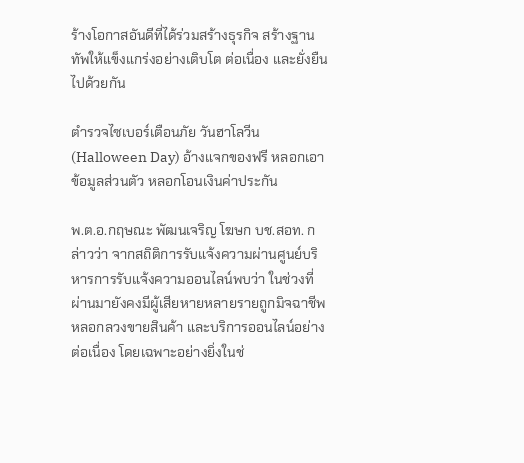ร้างโอกาสอันดีที่ได้ร่วมสร้างธุรกิจ สร้างฐานทัพให้แข็งแกร่งอย่างเติบโต ต่อเนื่อง และยั่งยืนไปด้วยกัน

ตำรวจไซเบอร์เตือนภัย วันฮาโลวีน (Halloween Day) อ้างแจกของฟรี หลอกเอาข้อมูลส่วนตัว หลอกโอนเงินค่าประกัน

พ.ต.อ.กฤษณะ พัฒนเจริญ โฆษก บช.สอท. กล่าวว่า จากสถิติการรับแจ้งความผ่านศูนย์บริหารการรับแจ้งความออนไลน์พบว่า ในช่วงที่ผ่านมายังคงมีผู้เสียหายหลายรายถูกมิจฉาชีพหลอกลวงขายสินค้า และบริการออนไลน์อย่างต่อเนื่อง โดยเฉพาะอย่างยิ่งในช่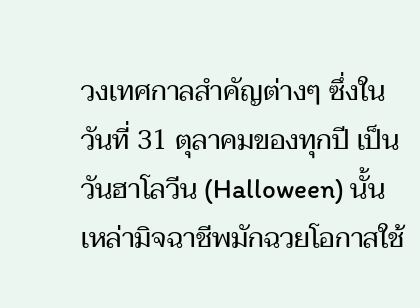วงเทศกาลสำคัญต่างๆ ซึ่งในวันที่ 31 ตุลาคมของทุกปี เป็นวันฮาโลวีน (Halloween) นั้น เหล่ามิจฉาชีพมักฉวยโอกาสใช้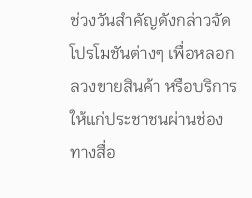ช่วงวันสำคัญดังกล่าวจัดโปรโมชันต่างๆ เพื่อหลอกลวงขายสินค้า หรือบริการให้แก่ประชาชนผ่านช่องทางสื่อ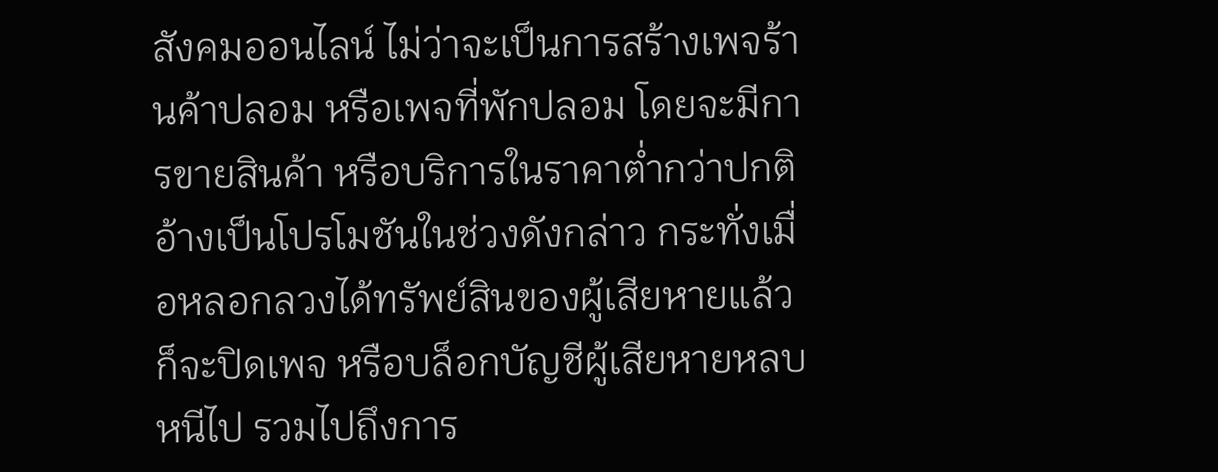สังคมออนไลน์ ไม่ว่าจะเป็นการสร้างเพจร้านค้าปลอม หรือเพจที่พักปลอม โดยจะมีการขายสินค้า หรือบริการในราคาต่ำกว่าปกติอ้างเป็นโปรโมชันในช่วงดังกล่าว กระทั่งเมื่อหลอกลวงได้ทรัพย์สินของผู้เสียหายแล้ว ก็จะปิดเพจ หรือบล็อกบัญชีผู้เสียหายหลบหนีไป รวมไปถึงการ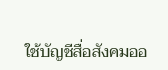ใช้บัญชีสื่อสังคมออ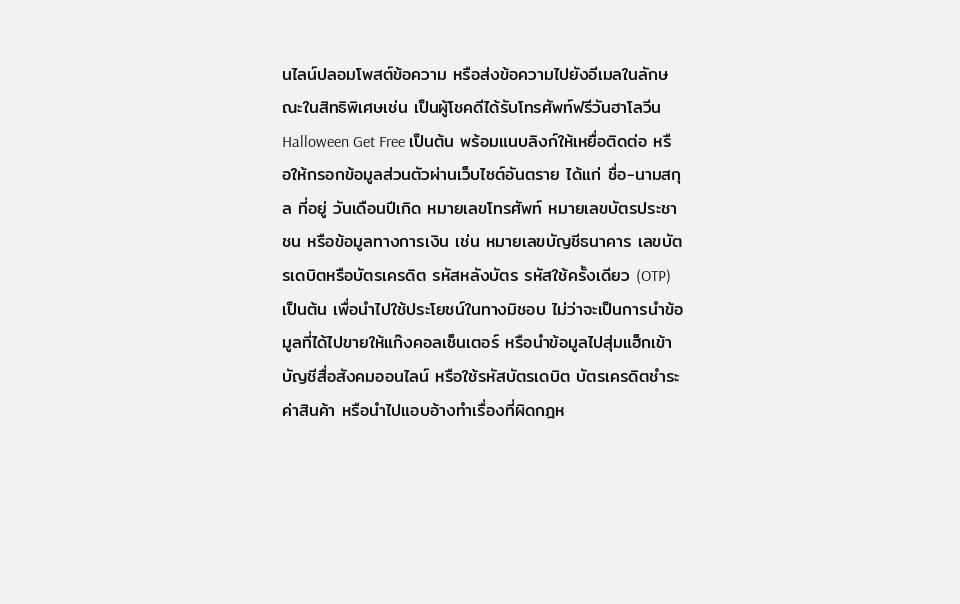นไลน์ปลอมโพสต์ข้อความ หรือส่งข้อความไปยังอีเมลในลักษณะในสิทธิพิเศษเช่น เป็นผู้โชคดีได้รับโทรศัพท์ฟรีวันฮาโลวีน Halloween Get Free เป็นต้น พร้อมแนบลิงก์ให้เหยื่อติดต่อ หรือให้กรอกข้อมูลส่วนตัวผ่านเว็บไซต์อันตราย ได้แก่ ชื่อ-นามสกุล ที่อยู่ วันเดือนปีเกิด หมายเลขโทรศัพท์ หมายเลขบัตรประชาชน หรือข้อมูลทางการเงิน เช่น หมายเลขบัญชีธนาคาร เลขบัตรเดบิตหรือบัตรเครดิต รหัสหลังบัตร รหัสใช้ครั้งเดียว (OTP) เป็นต้น เพื่อนำไปใช้ประโยชน์ในทางมิชอบ ไม่ว่าจะเป็นการนำข้อมูลที่ได้ไปขายให้แก๊งคอลเซ็นเตอร์ หรือนำข้อมูลไปสุ่มแฮ็กเข้าบัญชีสื่อสังคมออนไลน์ หรือใช้รหัสบัตรเดบิต บัตรเครดิตชำระค่าสินค้า หรือนำไปแอบอ้างทำเรื่องที่ผิดกฎห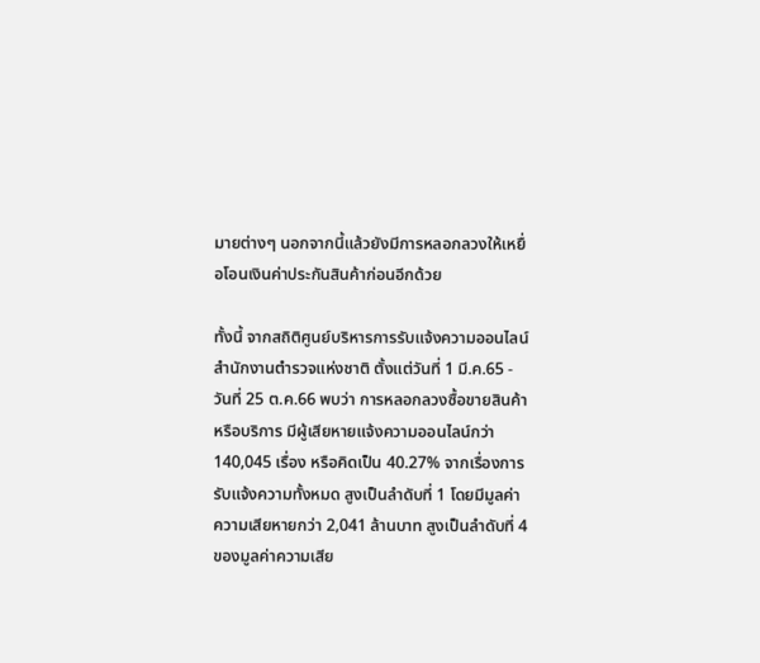มายต่างๆ นอกจากนี้แล้วยังมีการหลอกลวงให้เหยื่อโอนเงินค่าประกันสินค้าก่อนอีกด้วย

ทั้งนี้ จากสถิติศูนย์บริหารการรับแจ้งความออนไลน์ สำนักงานตำรวจแห่งชาติ ตั้งแต่วันที่ 1 มี.ค.65 - วันที่ 25 ต.ค.66 พบว่า การหลอกลวงซื้อขายสินค้าหรือบริการ มีผู้เสียหายแจ้งความออนไลน์กว่า 140,045 เรื่อง หรือคิดเป็น 40.27% จากเรื่องการรับแจ้งความทั้งหมด สูงเป็นลำดับที่ 1 โดยมีมูลค่าความเสียหายกว่า 2,041 ล้านบาท สูงเป็นลำดับที่ 4 ของมูลค่าความเสีย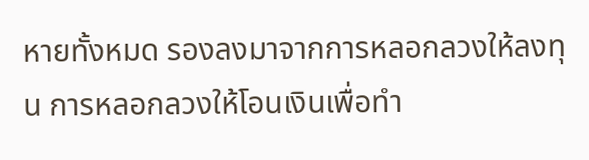หายทั้งหมด รองลงมาจากการหลอกลวงให้ลงทุน การหลอกลวงให้โอนเงินเพื่อทำ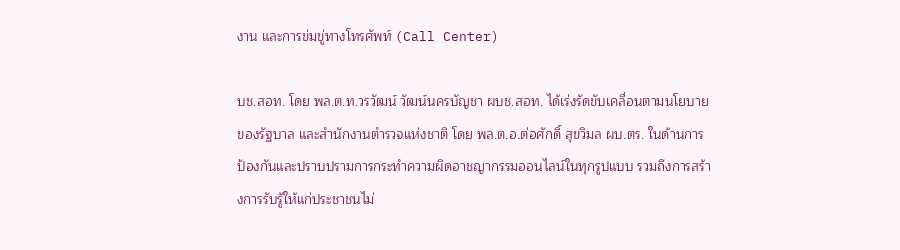งาน และการข่มขู่ทางโทรศัพท์ (Call Center)

บช.สอท. โดย พล.ต.ท.วรวัฒน์ วัฒน์นครบัญชา ผบช.สอท. ได้เร่งรัดขับเคลื่อนตามนโยบายของรัฐบาล และสำนักงานตำรวจแห่งชาติ โดย พล.ต.อ.ต่อศักดิ์ สุขวิมล ผบ.ตร. ในด้านการป้องกันและปราบปรามการกระทำความผิดอาชญากรรมออนไลน์ในทุกรูปแบบ รวมถึงการสร้างการรับรู้ให้แก่ประชาชนไม่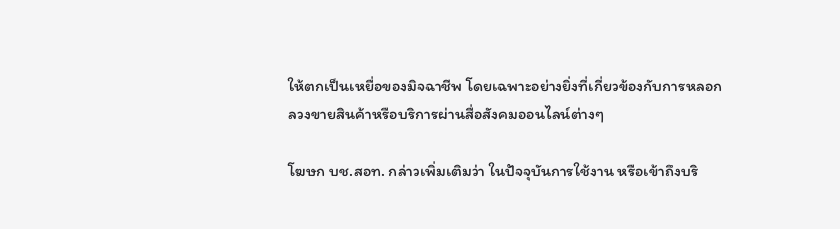ให้ตกเป็นเหยื่อของมิจฉาชีพ โดยเฉพาะอย่างยิ่งที่เกี่ยวข้องกับการหลอกลวงขายสินค้าหรือบริการผ่านสื่อสังคมออนไลน์ต่างๆ

โฆษก บช.สอท. กล่าวเพิ่มเติมว่า ในปัจจุบันการใช้งาน หรือเข้าถึงบริ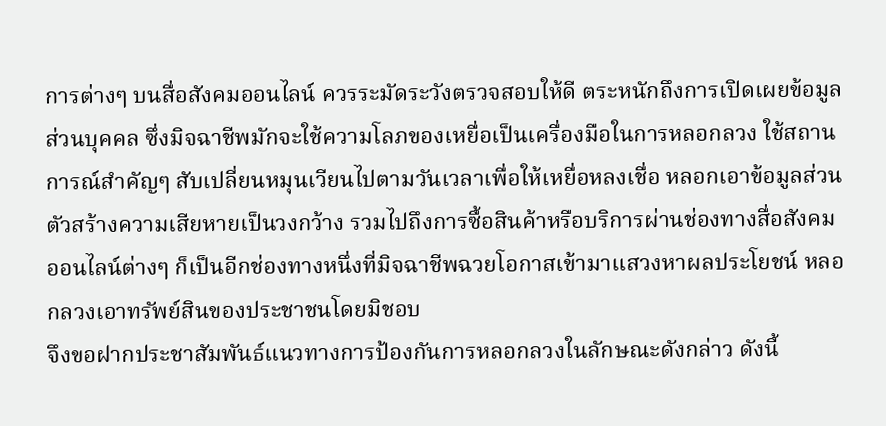การต่างๆ บนสื่อสังคมออนไลน์ ควรระมัดระวังตรวจสอบให้ดี ตระหนักถึงการเปิดเผยข้อมูลส่วนบุคคล ซึ่งมิจฉาชีพมักจะใช้ความโลภของเหยื่อเป็นเครื่องมือในการหลอกลวง ใช้สถานการณ์สำคัญๆ สับเปลี่ยนหมุนเวียนไปตามวันเวลาเพื่อให้เหยื่อหลงเชื่อ หลอกเอาข้อมูลส่วนตัวสร้างความเสียหายเป็นวงกว้าง รวมไปถึงการซื้อสินค้าหรือบริการผ่านช่องทางสื่อสังคมออนไลน์ต่างๆ ก็เป็นอีกช่องทางหนึ่งที่มิจฉาชีพฉวยโอกาสเข้ามาแสวงหาผลประโยชน์ หลอกลวงเอาทรัพย์สินของประชาชนโดยมิชอบ
จึงขอฝากประชาสัมพันธ์แนวทางการป้องกันการหลอกลวงในลักษณะดังกล่าว ดังนี้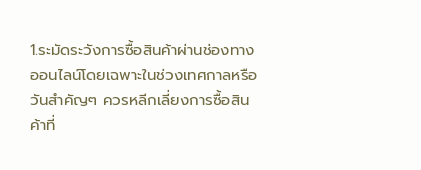1.ระมัดระวังการซื้อสินค้าผ่านช่องทางออนไลน์โดยเฉพาะในช่วงเทศกาลหรือวันสำคัญๆ ควรหลีกเลี่ยงการซื้อสินค้าที่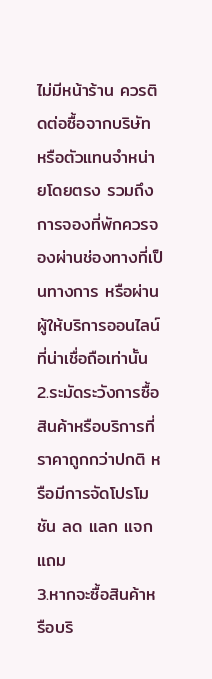ไม่มีหน้าร้าน ควรติดต่อซื้อจากบริษัท หรือตัวแทนจำหน่ายโดยตรง รวมถึงการจองที่พักควรจองผ่านช่องทางที่เป็นทางการ หรือผ่านผู้ให้บริการออนไลน์ที่น่าเชื่อถือเท่านั้น
2.ระมัดระวังการซื้อสินค้าหรือบริการที่ราคาถูกกว่าปกติ หรือมีการจัดโปรโมชัน ลด แลก แจก แถม
3.หากจะซื้อสินค้าหรือบริ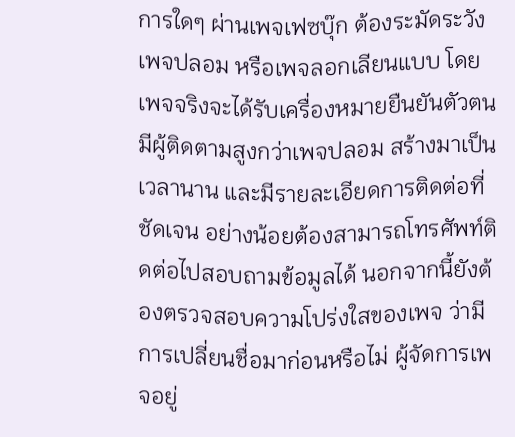การใดๆ ผ่านเพจเฟซบุ๊ก ต้องระมัดระวังเพจปลอม หรือเพจลอกเลียนแบบ โดยเพจจริงจะได้รับเครื่องหมายยืนยันตัวตน มีผู้ติดตามสูงกว่าเพจปลอม สร้างมาเป็นเวลานาน และมีรายละเอียดการติดต่อที่ชัดเจน อย่างน้อยต้องสามารถโทรศัพท์ติดต่อไปสอบถามข้อมูลได้ นอกจากนี้ยังต้องตรวจสอบความโปร่งใสของเพจ ว่ามีการเปลี่ยนชื่อมาก่อนหรือไม่ ผู้จัดการเพจอยู่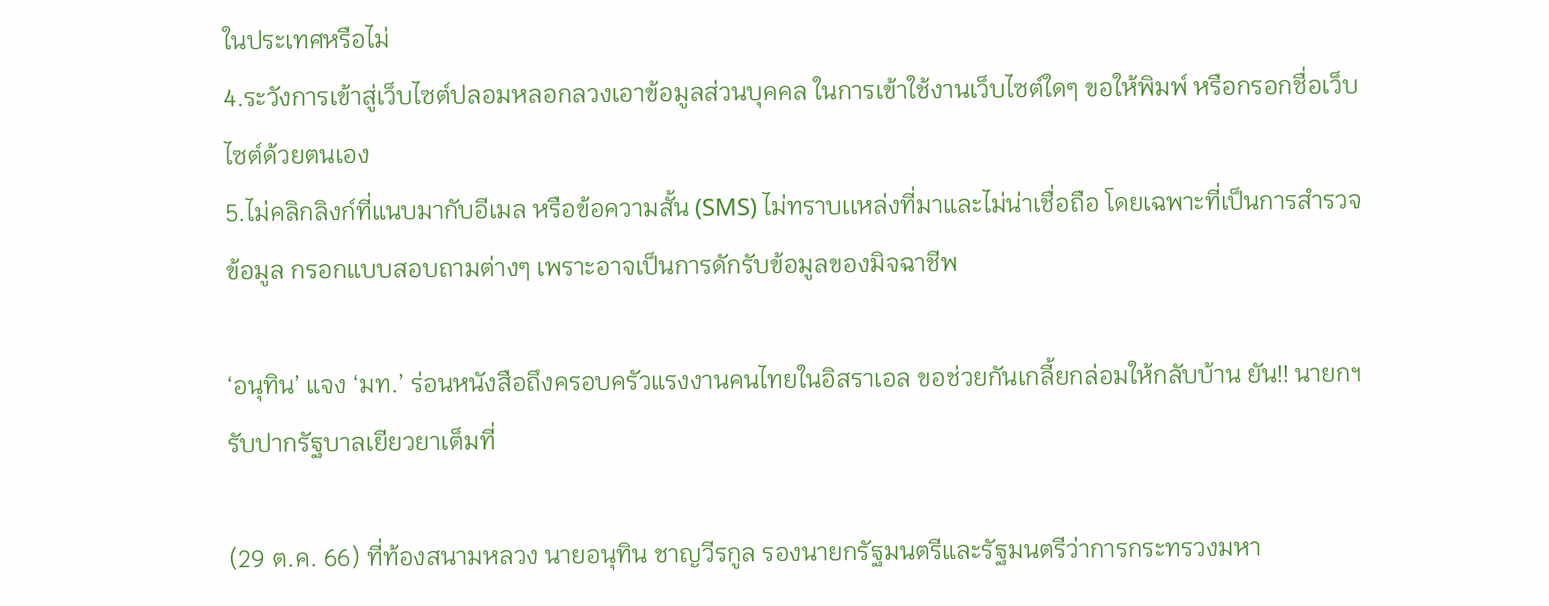ในประเทศหรือไม่
4.ระวังการเข้าสู่เว็บไซต์ปลอมหลอกลวงเอาข้อมูลส่วนบุคคล ในการเข้าใช้งานเว็บไซต์ใดๆ ขอให้พิมพ์ หรือกรอกชื่อเว็บไซต์ด้วยตนเอง
5.ไม่คลิกลิงก์ที่แนบมากับอีเมล หรือข้อความสั้น (SMS) ไม่ทราบเเหล่งที่มาและไม่น่าเชื่อถือ โดยเฉพาะที่เป็นการสำรวจข้อมูล กรอกแบบสอบถามต่างๆ เพราะอาจเป็นการดักรับข้อมูลของมิจฉาชีพ

‘อนุทิน’ แจง ‘มท.’ ร่อนหนังสือถึงครอบครัวแรงงานคนไทยในอิสราเอล ขอช่วยกันเกลี้ยกล่อมให้กลับบ้าน ยัน!! นายกฯ รับปากรัฐบาลเยียวยาเต็มที่

(29 ต.ค. 66) ที่ท้องสนามหลวง นายอนุทิน ชาญวีรกูล รองนายกรัฐมนตรีและรัฐมนตรีว่าการกระทรวงมหา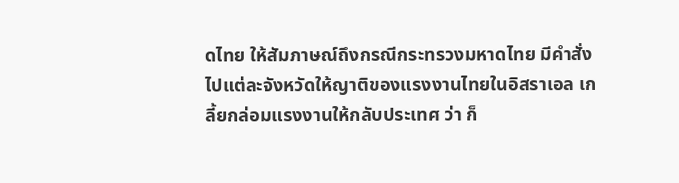ดไทย ให้สัมภาษณ์ถึงกรณีกระทรวงมหาดไทย มีคำสั่งไปแต่ละจังหวัดให้ญาติของแรงงานไทยในอิสราเอล เกลี้ยกล่อมแรงงานให้กลับประเทศ ว่า ก็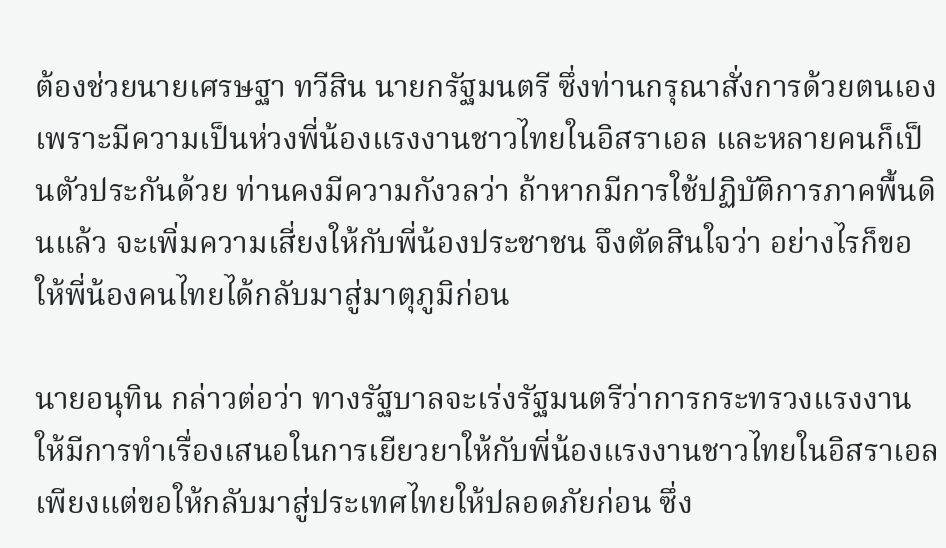ต้องช่วยนายเศรษฐา ทวีสิน นายกรัฐมนตรี ซึ่งท่านกรุณาสั่งการด้วยตนเอง เพราะมีความเป็นห่วงพี่น้องแรงงานชาวไทยในอิสราเอล และหลายคนก็เป็นตัวประกันด้วย ท่านคงมีความกังวลว่า ถ้าหากมีการใช้ปฏิบัติการภาคพื้นดินแล้ว จะเพิ่มความเสี่ยงให้กับพี่น้องประชาชน จึงตัดสินใจว่า อย่างไรก็ขอให้พี่น้องคนไทยได้กลับมาสู่มาตุภูมิก่อน

นายอนุทิน กล่าวต่อว่า ทางรัฐบาลจะเร่งรัฐมนตรีว่าการกระทรวงแรงงาน ให้มีการทำเรื่องเสนอในการเยียวยาให้กับพี่น้องแรงงานชาวไทยในอิสราเอล เพียงแต่ขอให้กลับมาสู่ประเทศไทยให้ปลอดภัยก่อน ซึ่ง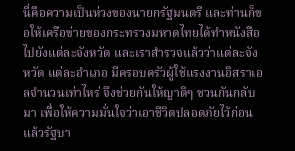นี่คือความเป็นห่วงของนายกรัฐมนตรี และท่านก็ขอให้เครือข่ายของกระทรวงมหาดไทยได้ทำหนังสือไปยังแต่ละจังหวัด และเราสำรวจแล้วว่าแต่ละจังหวัด แต่ละอำเภอ มีครอบครัวผู้ใช้แรงงานอิสราเอลจำนวนเท่าไหร่ จึงช่วยกันให้ญาติๆ ชวนกันกลับมา เพื่อให้ความมั่นใจว่าเอาชีวิตปลอดภัยไว้ก่อน แล้วรัฐบา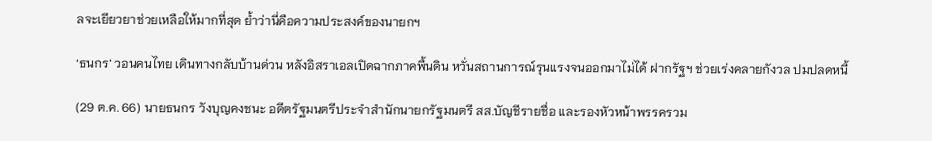ลจะเยียวยาช่วยเหลือให้มากที่สุด ย้ำว่านี่คือความประสงค์ของนายกฯ

‘ธนกร’ วอนคนไทย เดินทางกลับบ้านด่วน หลังอิสราเอลเปิดฉากภาคพื้นดิน หวั่นสถานการณ์รุนแรงจนออกมาไม่ได้ ฝากรัฐฯ ช่วยเร่งคลายกังวล ปมปลดหนี้

(29 ต.ค. 66) นายธนกร วังบุญคงชนะ อดีตรัฐมนตรีประจำสำนักนายกรัฐมนตรี สส.บัญชีรายชื่อ และรองหัวหน้าพรรครวม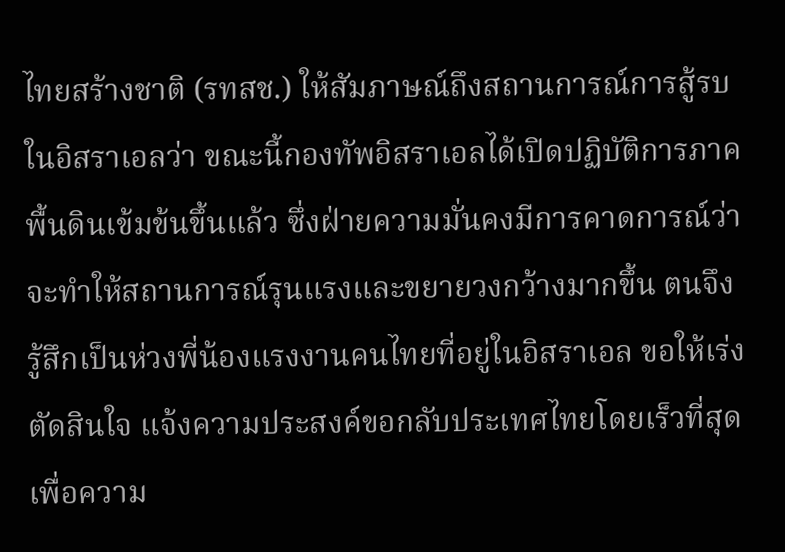ไทยสร้างชาติ (รทสช.) ให้สัมภาษณ์ถึงสถานการณ์การสู้รบในอิสราเอลว่า ขณะนี้กองทัพอิสราเอลได้เปิดปฏิบัติการภาคพื้นดินเข้มข้นขึ้นแล้ว ซึ่งฝ่ายความมั่นคงมีการคาดการณ์ว่า จะทำให้สถานการณ์รุนแรงและขยายวงกว้างมากขึ้น ตนจึงรู้สึกเป็นห่วงพี่น้องแรงงานคนไทยที่อยู่ในอิสราเอล ขอให้เร่งตัดสินใจ แจ้งความประสงค์ขอกลับประเทศไทยโดยเร็วที่สุด เพื่อความ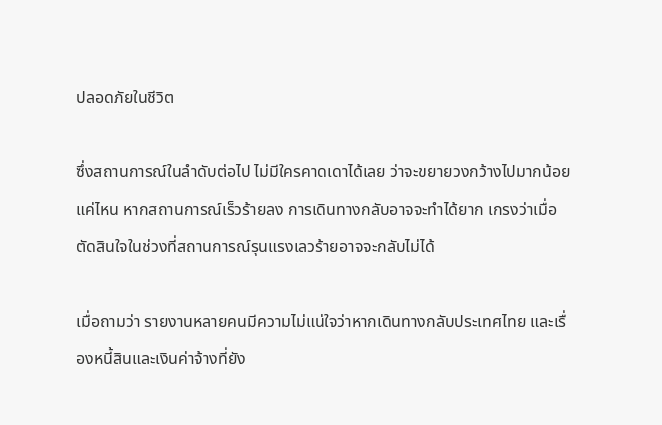ปลอดภัยในชีวิต

ซึ่งสถานการณ์ในลำดับต่อไป ไม่มีใครคาดเดาได้เลย ว่าจะขยายวงกว้างไปมากน้อยแค่ไหน หากสถานการณ์เร็วร้ายลง การเดินทางกลับอาจจะทำได้ยาก เกรงว่าเมื่อตัดสินใจในช่วงที่สถานการณ์รุนแรงเลวร้ายอาจจะกลับไม่ได้

เมื่อถามว่า รายงานหลายคนมีความไม่แน่ใจว่าหากเดินทางกลับประเทศไทย และเรื่องหนี้สินและเงินค่าจ้างที่ยัง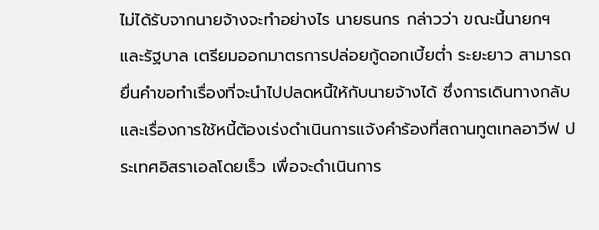ไม่ได้รับจากนายจ้างจะทำอย่างไร นายธนกร กล่าวว่า ขณะนี้นายกฯ และรัฐบาล เตรียมออกมาตรการปล่อยกู้ดอกเบี้ยต่ำ ระยะยาว สามารถยื่นคำขอทำเรื่องที่จะนำไปปลดหนี้ให้กับนายจ้างได้ ซึ่งการเดินทางกลับและเรื่องการใช้หนี้ต้องเร่งดำเนินการแจ้งคำร้องที่สถานทูตเทลอาวีฟ ประเทศอิสราเอลโดยเร็ว เพื่อจะดำเนินการ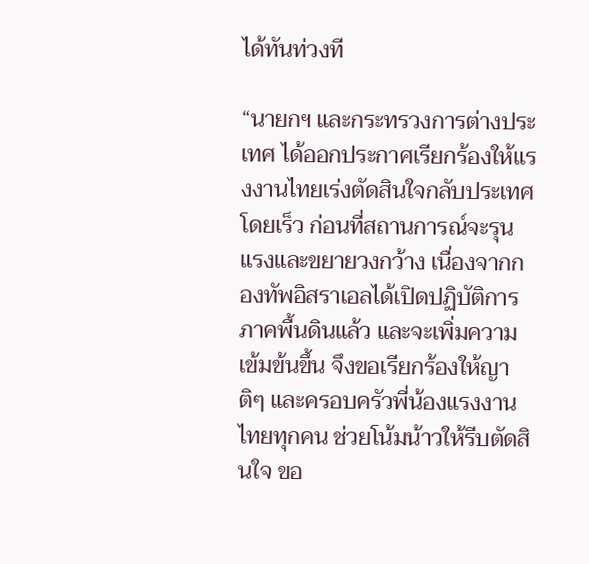ได้ทันท่วงที

“นายกฯ และกระทรวงการต่างประเทศ ได้ออกประกาศเรียกร้องให้แรงงานไทยเร่งตัดสินใจกลับประเทศโดยเร็ว ก่อนที่สถานการณ์จะรุนแรงและขยายวงกว้าง เนื่องจากกองทัพอิสราเอลได้เปิดปฏิบัติการภาคพื้นดินแล้ว และจะเพิ่มความเข้มข้นขึ้น จึงขอเรียกร้องให้ญาติๆ และครอบครัวพี่น้องแรงงานไทยทุกคน ช่วยโน้มน้าวให้รีบตัดสินใจ ขอ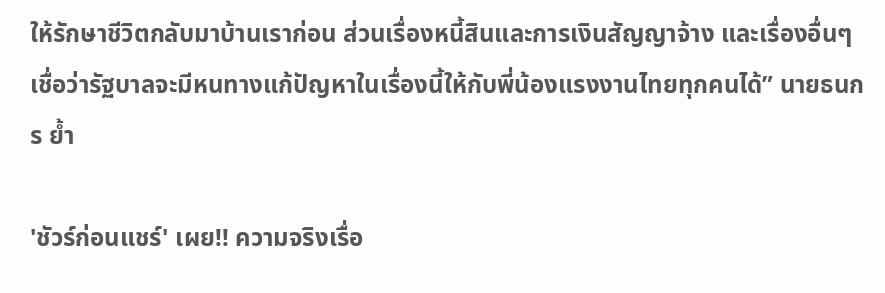ให้รักษาชีวิตกลับมาบ้านเราก่อน ส่วนเรื่องหนี้สินและการเงินสัญญาจ้าง และเรื่องอื่นๆ เชื่อว่ารัฐบาลจะมีหนทางแก้ปัญหาในเรื่องนี้ให้กับพี่น้องแรงงานไทยทุกคนได้” นายธนกร ย้ำ

'ชัวร์ก่อนแชร์' เผย!! ความจริงเรื่อ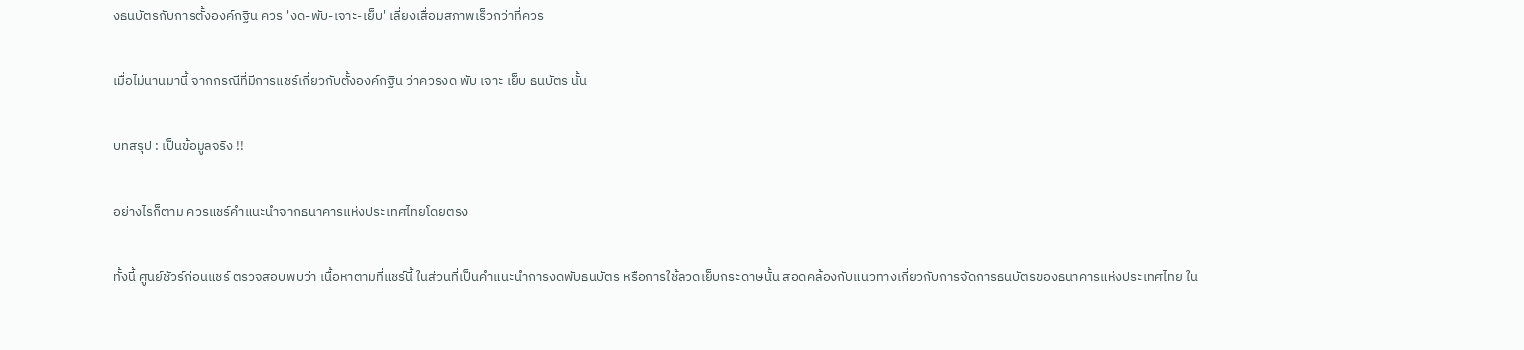งธนบัตรกับการตั้งองค์กฐิน ควร 'งด-พับ-เจาะ-เย็บ' เลี่ยงเสื่อมสภาพเร็วกว่าที่ควร

เมื่อไม่นานมานี้ จากกรณีที่มีการแชร์เกี่ยวกับตั้งองค์กฐิน ว่าควรงด พับ เจาะ เย็บ ธนบัตร นั้น

บทสรุป : เป็นข้อมูลจริง !!

อย่างไรก็ตาม ควรแชร์คำแนะนำจากธนาคารแห่งประเทศไทยโดยตรง

ทั้งนี้ ศูนย์ชัวร์ก่อนแชร์ ตรวจสอบพบว่า เนื้อหาตามที่แชร์นี้ ในส่วนที่เป็นคำแนะนำการงดพับธนบัตร หรือการใช้ลวดเย็บกระดาษนั้น สอดคล้องกับแนวทางเกี่ยวกับการจัดการธนบัตรของธนาคารแห่งประเทศไทย ใน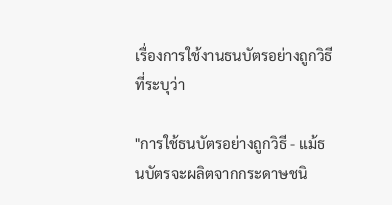เรื่องการใช้งานธนบัตรอย่างถูกวิธี ที่ระบุว่า

"การใช้ธนบัตรอย่างถูกวิธี - แม้ธนบัตรจะผลิตจากกระดาษชนิ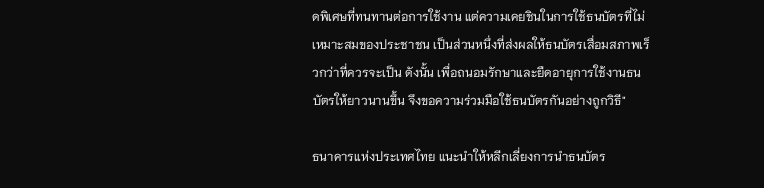ดพิเศษที่ทนทานต่อการใช้งาน แต่ความเคยชินในการใช้ธนบัตรที่ไม่เหมาะสมของประชาชน เป็นส่วนหนึ่งที่ส่งผลให้ธนบัตรเสื่อมสภาพเร็วกว่าที่ควรจะเป็น ดังนั้น เพื่อถนอมรักษาและยืดอายุการใช้งานธนบัตรให้ยาวนานขึ้น จึงขอความร่วมมือใช้ธนบัตรกันอย่างถูกวิธี"

ธนาคารแห่งประเทศไทย แนะนำให้หลีกเลี่ยงการนำธนบัตร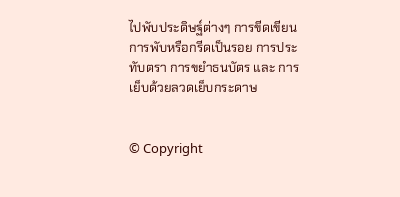ไปพับประดิษฐ์ต่างๆ การขีดเขียน การพับหรือกรีดเป็นรอย การประทับตรา การขยำธนบัตร และ การเย็บด้วยลวดเย็บกระดาษ


© Copyright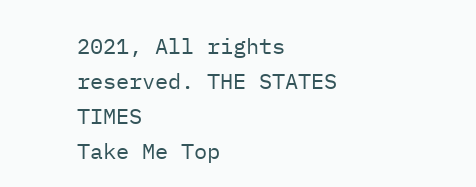2021, All rights reserved. THE STATES TIMES
Take Me Top